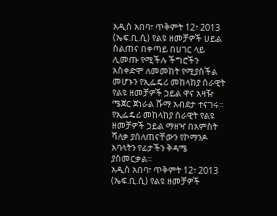አዲስ አበባ፣ ጥቅምት 12፣ 2013 (ኤፍ.ቢ.ሲ) የልዩ ዘመቻዎች ሀይል ስልጠና በቀጣይ በሀገር ላይ ሊመጡ የሚችሉ ችግሮችን አስቀድሞ ለመመከት የሚያስችል መሆኑን የኢፌዴሪ መከላከያ ሰራዊት የልዩ ዘመቻዎች ኃይል ዋና አዛዥ ሜጀር ጀነራል ሹማ አብደታ ተናገሩ።
የኢፌዴሪ መከላከያ ሰራዊት የልዩ ዘመቻዎች ኃይል ማዘዣ በአምስት ሻለቃ ያሰለጠናቸውን የኮማንዶ አባላትን የፊታችን ቅዳሜ ያስመርቃል።
አዲስ አበባ፣ ጥቅምት 12፣ 2013 (ኤፍ.ቢ.ሲ) የልዩ ዘመቻዎች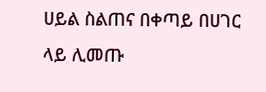ሀይል ስልጠና በቀጣይ በሀገር ላይ ሊመጡ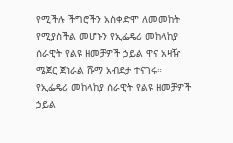የሚችሉ ችግሮችን አስቀድሞ ለመመከት የሚያስችል መሆኑን የኢፌዴሪ መከላከያ ሰራዊት የልዩ ዘመቻዎች ኃይል ዋና አዛዥ ሜጀር ጀነራል ሹማ አብደታ ተናገሩ።
የኢፌዴሪ መከላከያ ሰራዊት የልዩ ዘመቻዎች ኃይል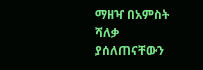ማዘዣ በአምስት ሻለቃ ያሰለጠናቸውን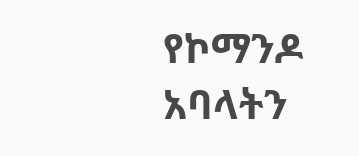የኮማንዶ አባላትን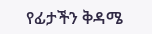የፊታችን ቅዳሜ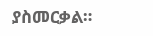ያስመርቃል።